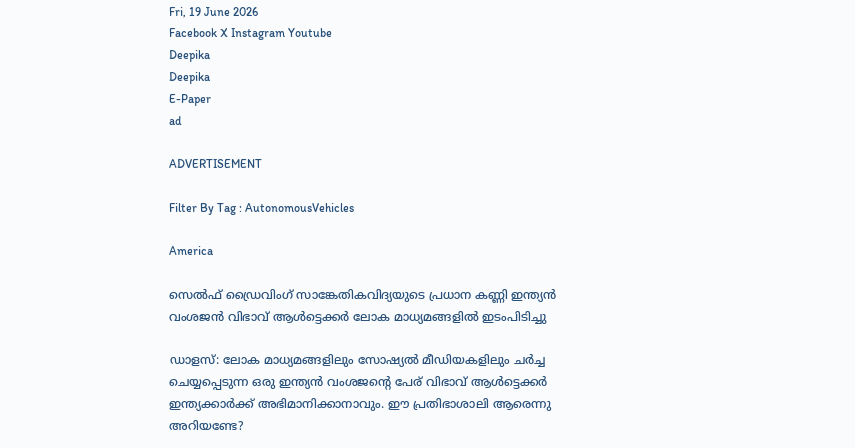Fri, 19 June 2026
Facebook X Instagram Youtube
Deepika
Deepika
E-Paper
ad

ADVERTISEMENT

Filter By Tag : AutonomousVehicles

America

സെൽഫ് ഡ്രൈവിംഗ് സാങ്കേതികവിദ്യയുടെ പ്രധാന കണ്ണി ഇന്ത്യൻ വംശജൻ വിഭാവ് ആൾട്ടെക്കർ ലോക മാധ്യമങ്ങളിൽ ഇടംപിടിച്ചു

ഡാളസ്: ലോക മാധ്യമങ്ങളിലും സോഷ്യൽ മീഡിയകളിലും ചർച്ച ചെയ്യപ്പെടുന്ന ഒരു ഇന്ത്യൻ വംശജന്റെ പേര് വിഭാവ് ആൾട്ടെക്കർ ഇന്ത്യക്കാർക്ക് അഭിമാനിക്കാനാവും. ഈ പ്രതിഭാശാലി ആരെന്നു അറിയണ്ടേ?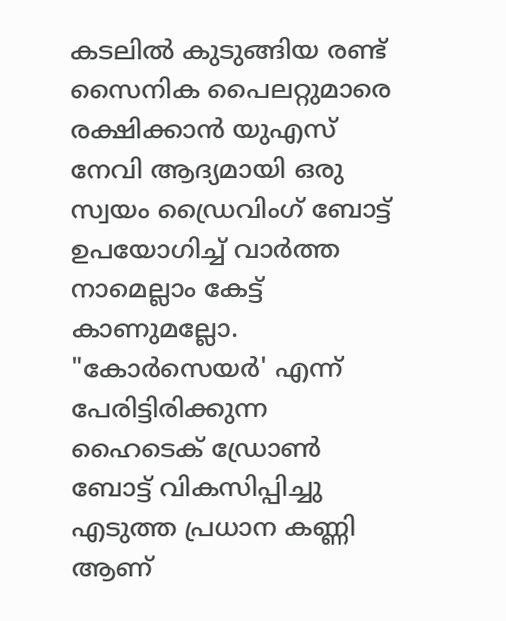കടലിൽ കുടുങ്ങിയ രണ്ട് സൈനിക പൈലറ്റുമാരെ രക്ഷിക്കാൻ യുഎസ് നേവി ആദ്യമായി ഒരു സ്വയം ഡ്രൈവിംഗ് ബോട്ട് ഉപയോഗിച്ച് വാർത്ത നാമെല്ലാം കേട്ട് കാണുമല്ലോ. "കോർസെയർ' എന്ന് പേരിട്ടിരിക്കുന്ന ഹൈടെക് ഡ്രോൺ ബോട്ട് വികസിപ്പിച്ചു എടുത്ത പ്രധാന കണ്ണി ആണ്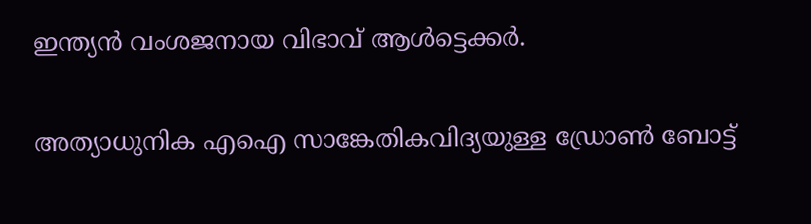ഇന്ത്യൻ വംശജനായ വിഭാവ് ആൾട്ടെക്കർ.

അത്യാധുനിക എഐ സാങ്കേതികവിദ്യയുള്ള ഡ്രോണ്‍ ബോട്ട്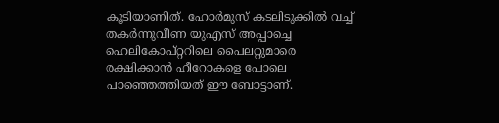കൂടിയാണിത്. ഹോര്‍മുസ് കടലിടുക്കില്‍ വച്ച് തകര്‍ന്നുവീണ യുഎസ് അപ്പാച്ചെ ഹെലികോപ്റ്ററിലെ പൈലറ്റുമാരെ രക്ഷിക്കാന്‍ ഹീറോകളെ പോലെ പാഞ്ഞെത്തിയത് ഈ ബോട്ടാണ്.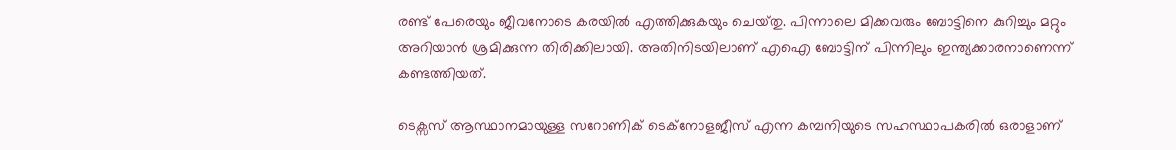രണ്ട് പേരെയും ജീവനോടെ കരയിൽ എത്തിക്കുകയും ചെയ്‌തു. പിന്നാലെ മിക്കവരും ബോട്ടിനെ കുറിച്ചും മറ്റും അറിയാൻ ശ്രമിക്കുന്ന തിരിക്കിലായി. അതിനിടയിലാണ് എഐ ബോട്ടിന് പിന്നിലും ഇന്ത്യക്കാരനാണെന്ന് കണ്ടത്തിയത്.

ടെക്സസ് ആസ്ഥാനമായുള്ള സറോണിക് ടെക്നോളജീസ് എന്ന കമ്പനിയുടെ സഹസ്ഥാപകരിൽ ഒരാളാണ്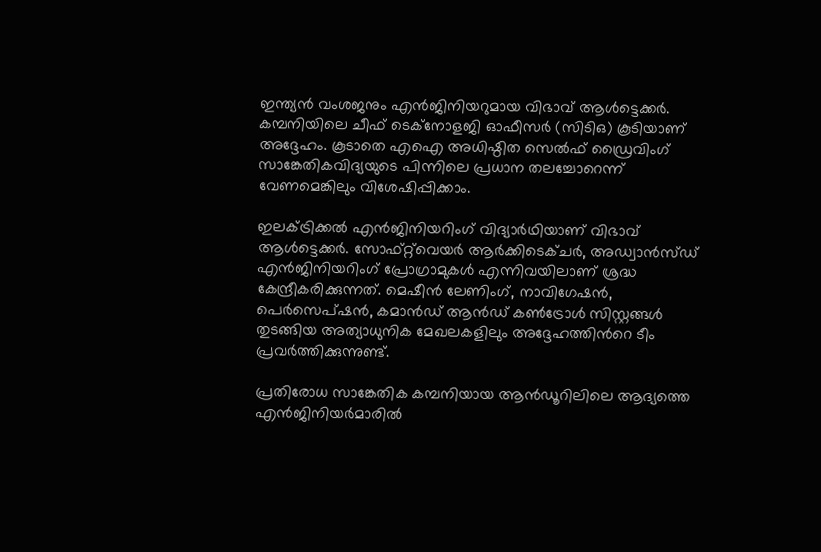ഇന്ത്യൻ വംശജനും എൻജിനിയറുമായ വിഭാവ് ആൾട്ടെക്കർ. കമ്പനിയിലെ ചീഫ് ടെക്നോളജി ഓഫീസർ (സിടിഒ) കൂടിയാണ് അദ്ദേഹം. കൂടാതെ എഐ അധിഷ്ഠിത സെൽഫ് ഡ്രൈവിംഗ് സാങ്കേതികവിദ്യയുടെ പിന്നിലെ പ്രധാന തലച്ചോറെന്ന് വേണമെങ്കിലും വിശേഷിപ്പിക്കാം.

ഇലക്ട്രിക്കൽ എൻജിനിയറിംഗ് വിദ്യാർഥിയാണ് വിഭാവ് ആൾട്ടെക്കർ. സോഫ്റ്റ്‌വെയർ ആർക്കിടെക്ചർ, അഡ്വാൻസ്ഡ് എൻജിനിയറിംഗ് പ്രോഗ്രാമുകൾ എന്നിവയിലാണ് ശ്രദ്ധ കേന്ദ്രീകരിക്കുന്നത്. മെഷീൻ ലേണിംഗ്, നാവിഗേഷൻ, പെർസെപ്ഷൻ, കമാൻഡ് ആൻഡ് കൺട്രോൾ സിസ്റ്റങ്ങൾ തുടങ്ങിയ അത്യാധുനിക മേഖലകളിലും അദ്ദേഹത്തിന്‍റെ ടീം പ്രവർത്തിക്കുന്നുണ്ട്.

പ്രതിരോധ സാങ്കേതിക കമ്പനിയായ ആൻഡൂറിലിലെ ആദ്യത്തെ എൻജിനിയർമാരിൽ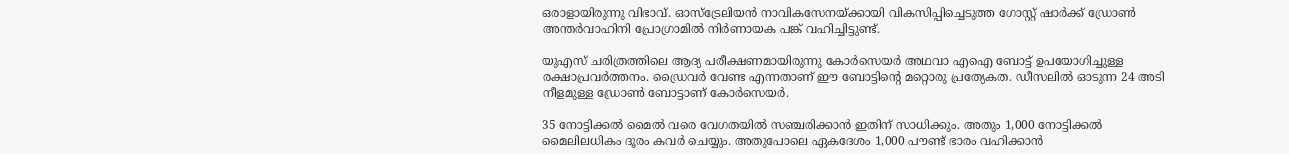ഒരാളായിരുന്നു വിഭാവ്. ഓസ്‌ട്രേലിയൻ നാവികസേനയ്ക്കായി വികസിപ്പിച്ചെടുത്ത ഗോസ്റ്റ് ഷാർക്ക് ഡ്രോൺ അന്തർവാഹിനി പ്രോഗ്രാമിൽ നിർണായക പങ്ക് വഹിച്ചിട്ടുണ്ട്.

യുഎസ് ചരിത്രത്തിലെ ആദ്യ പരീക്ഷണമായിരുന്നു കോർസെയർ അഥവാ എഐ ബോട്ട് ഉപയോഗിച്ചുള്ള രക്ഷാപ്രവർത്തനം. ഡ്രൈവർ വേണ്ട എന്നതാണ് ഈ ബോട്ടിന്‍റെ മറ്റൊരു പ്രത്യേകത. ഡീസലിൽ ഓടുന്ന 24 അടി നീളമുള്ള ഡ്രോൺ ബോട്ടാണ് കോർസെയർ.

35 നോട്ടിക്കൽ മൈൽ വരെ വേഗതയിൽ സഞ്ചരിക്കാൻ ഇതിന് സാധിക്കും. അതും 1,000 നോട്ടിക്കൽ മൈലിലധികം ദൂരം കവർ ചെയ്യും. അതുപോലെ ഏകദേശം 1,000 പൗണ്ട് ഭാരം വഹിക്കാൻ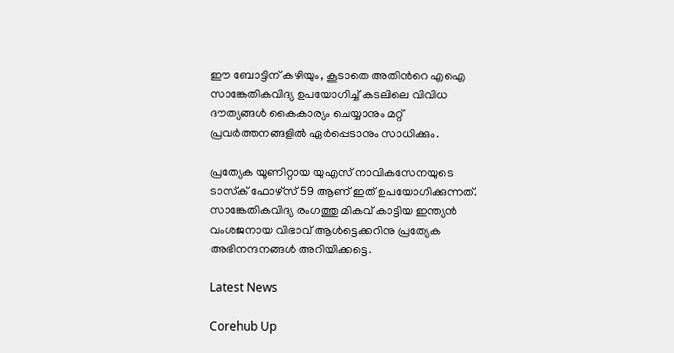ഈ ബോട്ടിന് കഴിയും, കൂടാതെ അതിന്‍റെ എഐ സാങ്കേതികവിദ്യ ഉപയോഗിച്ച് കടലിലെ വിവിധ ദൗത്യങ്ങൾ കൈകാര്യം ചെയ്യാനും മറ്റ് പ്രവർത്തനങ്ങളിൽ ഏർപ്പെടാനും സാധിക്കും.

പ്രത്യേക യൂണിറ്റായ യുഎസ് നാവികസേനയുടെ ടാസ്‌ക് ഫോഴ്‌സ് 59 ആണ് ഇത് ഉപയോഗിക്കുന്നത്. സാങ്കേതികവിദ്യ രംഗത്തു മികവ് കാട്ടിയ ഇന്ത്യൻ വംശജനായ വിഭാവ് ആൾട്ടെക്കറിനു പ്രത്യേക അഭിനന്ദനങ്ങൾ അറിയിക്കട്ടെ.

Latest News

Corehub Up